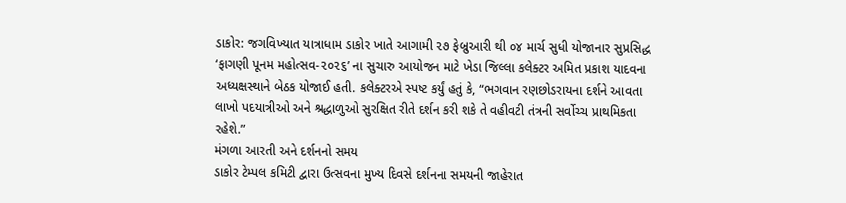ડાકોર: જગવિખ્યાત યાત્રાધામ ડાકોર ખાતે આગામી ૨૭ ફેબ્રુઆરી થી ૦૪ માર્ચ સુધી યોજાનાર સુપ્રસિદ્ધ ‘ફાગણી પૂનમ મહોત્સવ-૨૦૨૬’ ના સુચારુ આયોજન માટે ખેડા જિલ્લા કલેક્ટર અમિત પ્રકાશ યાદવના અધ્યક્ષસ્થાને બેઠક યોજાઈ હતી. કલેક્ટરએ સ્પષ્ટ કર્યું હતું કે, “ભગવાન રણછોડરાયના દર્શને આવતા લાખો પદયાત્રીઓ અને શ્રદ્ધાળુઓ સુરક્ષિત રીતે દર્શન કરી શકે તે વહીવટી તંત્રની સર્વોચ્ચ પ્રાથમિકતા રહેશે.”
મંગળા આરતી અને દર્શનનો સમય
ડાકોર ટેમ્પલ કમિટી દ્વારા ઉત્સવના મુખ્ય દિવસે દર્શનના સમયની જાહેરાત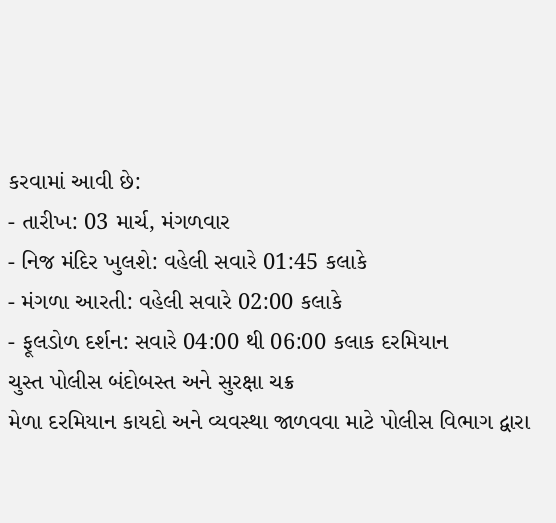કરવામાં આવી છે:
- તારીખ: 03 માર્ચ, મંગળવાર
- નિજ મંદિર ખુલશે: વહેલી સવારે 01:45 કલાકે
- મંગળા આરતી: વહેલી સવારે 02:00 કલાકે
- ફૂલડોળ દર્શન: સવારે 04:00 થી 06:00 કલાક દરમિયાન
ચુસ્ત પોલીસ બંદોબસ્ત અને સુરક્ષા ચક્ર
મેળા દરમિયાન કાયદો અને વ્યવસ્થા જાળવવા માટે પોલીસ વિભાગ દ્વારા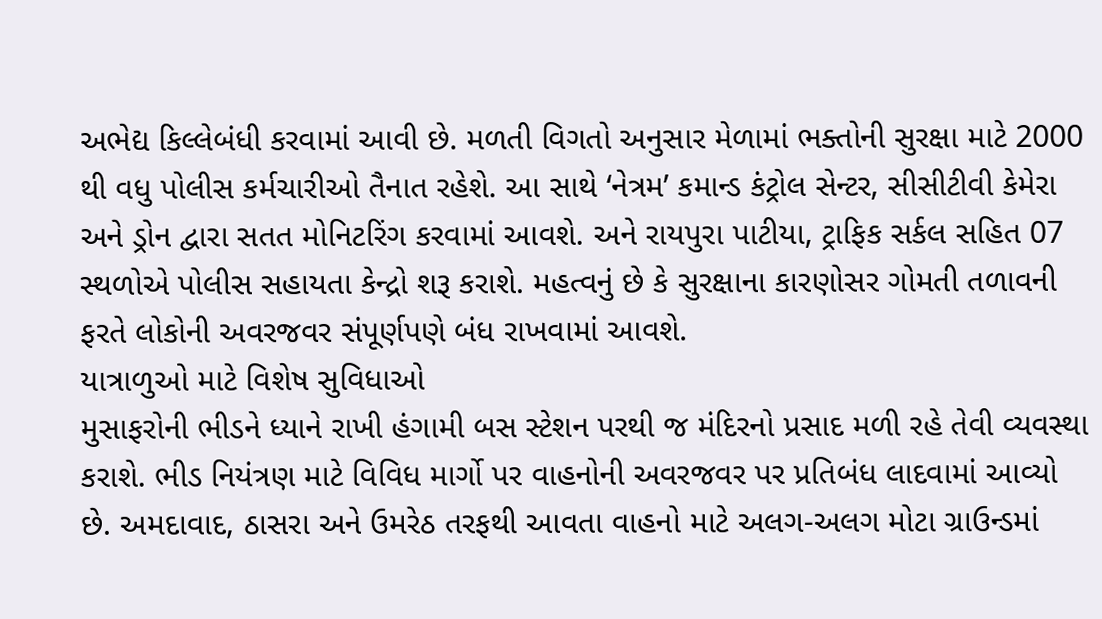અભેદ્ય કિલ્લેબંધી કરવામાં આવી છે. મળતી વિગતો અનુસાર મેળામાં ભક્તોની સુરક્ષા માટે 2000 થી વધુ પોલીસ કર્મચારીઓ તૈનાત રહેશે. આ સાથે ‘નેત્રમ’ કમાન્ડ કંટ્રોલ સેન્ટર, સીસીટીવી કેમેરા અને ડ્રોન દ્વારા સતત મોનિટરિંગ કરવામાં આવશે. અને રાયપુરા પાટીયા, ટ્રાફિક સર્કલ સહિત 07 સ્થળોએ પોલીસ સહાયતા કેન્દ્રો શરૂ કરાશે. મહત્વનું છે કે સુરક્ષાના કારણોસર ગોમતી તળાવની ફરતે લોકોની અવરજવર સંપૂર્ણપણે બંધ રાખવામાં આવશે.
યાત્રાળુઓ માટે વિશેષ સુવિધાઓ
મુસાફરોની ભીડને ધ્યાને રાખી હંગામી બસ સ્ટેશન પરથી જ મંદિરનો પ્રસાદ મળી રહે તેવી વ્યવસ્થા કરાશે. ભીડ નિયંત્રણ માટે વિવિધ માર્ગો પર વાહનોની અવરજવર પર પ્રતિબંધ લાદવામાં આવ્યો છે. અમદાવાદ, ઠાસરા અને ઉમરેઠ તરફથી આવતા વાહનો માટે અલગ-અલગ મોટા ગ્રાઉન્ડમાં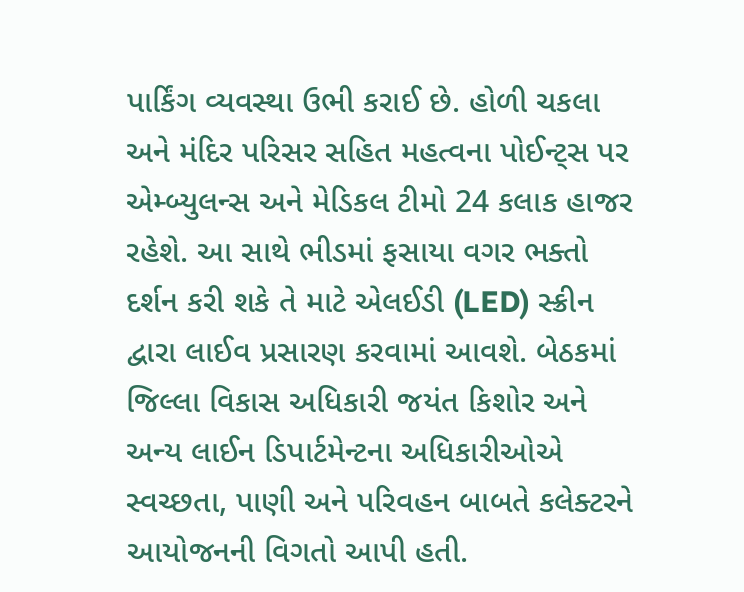પાર્કિંગ વ્યવસ્થા ઉભી કરાઈ છે. હોળી ચકલા અને મંદિર પરિસર સહિત મહત્વના પોઈન્ટ્સ પર એમ્બ્યુલન્સ અને મેડિકલ ટીમો 24 કલાક હાજર રહેશે. આ સાથે ભીડમાં ફસાયા વગર ભક્તો દર્શન કરી શકે તે માટે એલઈડી (LED) સ્ક્રીન દ્વારા લાઈવ પ્રસારણ કરવામાં આવશે. બેઠકમાં જિલ્લા વિકાસ અધિકારી જયંત કિશોર અને અન્ય લાઈન ડિપાર્ટમેન્ટના અધિકારીઓએ સ્વચ્છતા, પાણી અને પરિવહન બાબતે કલેક્ટરને આયોજનની વિગતો આપી હતી.